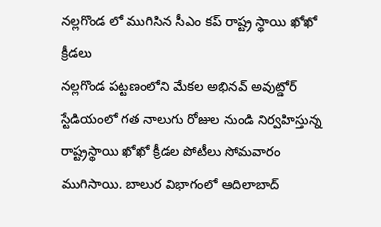నల్లగొండ లో ముగిసిన సీఎం కప్ రాష్ట్ర స్థాయి ఖోఖో క్రీడలు
నల్లగొండ పట్టణంలోని మేకల అభినవ్ అవుట్డోర్ స్టేడియంలో గత నాలుగు రోజుల నుండి నిర్వహిస్తున్న రాష్ట్రస్థాయి ఖోఖో క్రీడల పోటీలు సోమవారం ముగిసాయి. బాలుర విభాగంలో ఆదిలాబాద్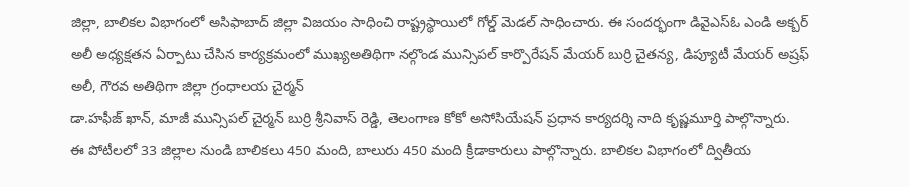జిల్లా, బాలికల విభాగంలో అసిఫాబాద్ జిల్లా విజయం సాధించి రాష్ట్రస్థాయిలో గోల్డ్ మెడల్ సాధించారు. ఈ సందర్భంగా డివైఎస్ఓ ఎండి అక్బర్ అలీ అధ్యక్షతన ఏర్పాటు చేసిన కార్యక్రమంలో ముఖ్యఅతిథిగా నల్గొండ మున్సిపల్ కార్పొరేషన్ మేయర్ బుర్రి చైతన్య, డిప్యూటీ మేయర్ అష్రఫ్ అలీ, గౌరవ అతిథిగా జిల్లా గ్రంధాలయ చైర్మన్
డా.హఫీజ్ ఖాన్, మాజీ మున్సిపల్ చైర్మన్ బుర్రి శ్రీనివాస్ రెడ్డి, తెలంగాణ కోకో అసోసియేషన్ ప్రధాన కార్యదర్శి నాది కృష్ణమూర్తి పాల్గొన్నారు.
ఈ పోటీలలో 33 జిల్లాల నుండి బాలికలు 450 మంది, బాలురు 450 మంది క్రీడాకారులు పాల్గొన్నారు. బాలికల విభాగంలో ద్వితీయ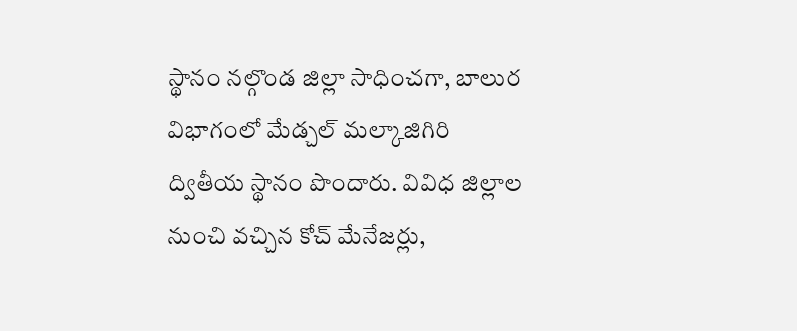స్థానం నల్గొండ జిల్లా సాధించగా, బాలుర విభాగంలో మేడ్చల్ మల్కాజిగిరి ద్వితీయ స్థానం పొందారు. వివిధ జిల్లాల నుంచి వచ్చిన కోచ్ మేనేజర్లు,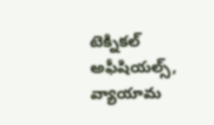టెక్నికల్ అఫీషియల్స్, వ్యాయామ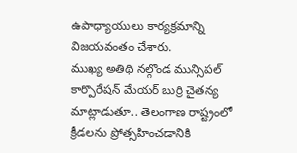ఉపాధ్యాయులు కార్యక్రమాన్ని విజయవంతం చేశారు.
ముఖ్య అతిథి నల్గొండ మున్సిపల్ కార్పొరేషన్ మేయర్ బుర్రి చైతన్య మాట్లాడుతూ.. తెలంగాణ రాష్ట్రంలో క్రీడలను ప్రోత్సహించడానికి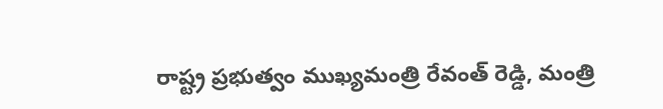రాష్ట్ర ప్రభుత్వం ముఖ్యమంత్రి రేవంత్ రెడ్డి, మంత్రి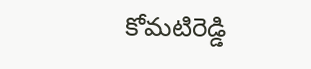కోమటిరెడ్డి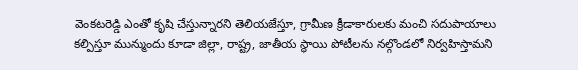వెంకటరెడ్డి ఎంతో కృషి చేస్తున్నారని తెలియజేస్తూ, గ్రామీణ క్రీడాకారులకు మంచి సదుపాయాలు కల్పిస్తూ మున్ముందు కూడా జిల్లా, రాష్ట్ర, జాతీయ స్థాయి పోటీలను నల్గొండలో నిర్వహిస్తామని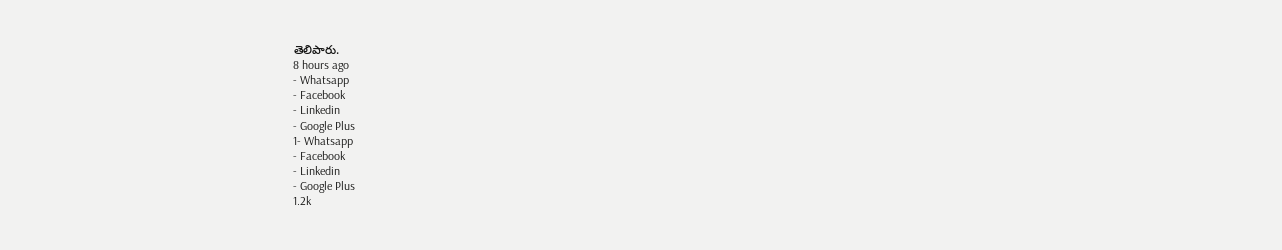తెలిపారు.
8 hours ago
- Whatsapp
- Facebook
- Linkedin
- Google Plus
1- Whatsapp
- Facebook
- Linkedin
- Google Plus
1.2k